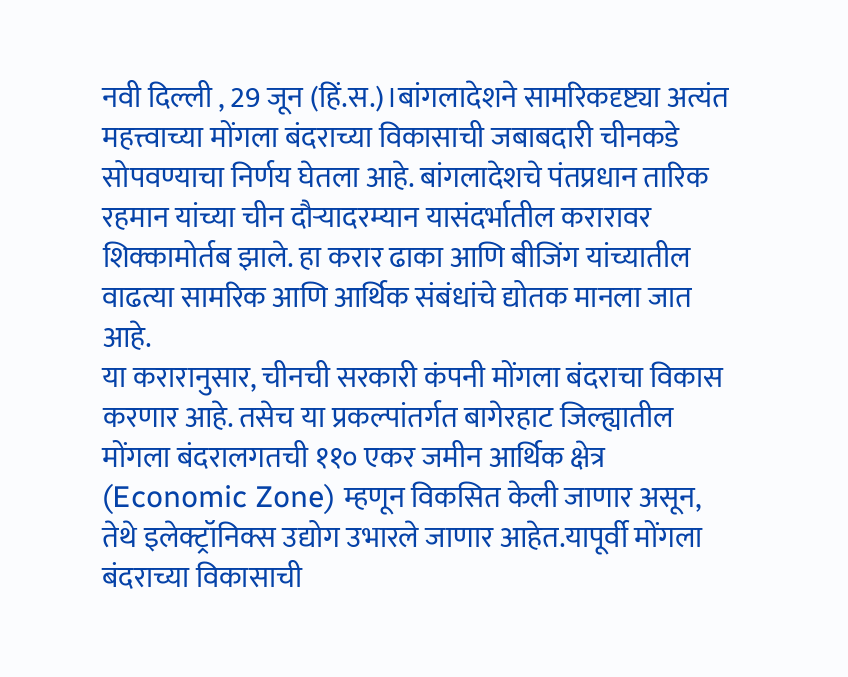नवी दिल्ली , 29 जून (हिं.स.)।बांगलादेशने सामरिकदृष्ट्या अत्यंत महत्त्वाच्या मोंगला बंदराच्या विकासाची जबाबदारी चीनकडे सोपवण्याचा निर्णय घेतला आहे. बांगलादेशचे पंतप्रधान तारिक रहमान यांच्या चीन दौऱ्यादरम्यान यासंदर्भातील करारावर शिक्कामोर्तब झाले. हा करार ढाका आणि बीजिंग यांच्यातील वाढत्या सामरिक आणि आर्थिक संबंधांचे द्योतक मानला जात आहे.
या करारानुसार, चीनची सरकारी कंपनी मोंगला बंदराचा विकास करणार आहे. तसेच या प्रकल्पांतर्गत बागेरहाट जिल्ह्यातील मोंगला बंदरालगतची ११० एकर जमीन आर्थिक क्षेत्र (Economic Zone) म्हणून विकसित केली जाणार असून, तेथे इलेक्ट्रॉनिक्स उद्योग उभारले जाणार आहेत.यापूर्वी मोंगला बंदराच्या विकासाची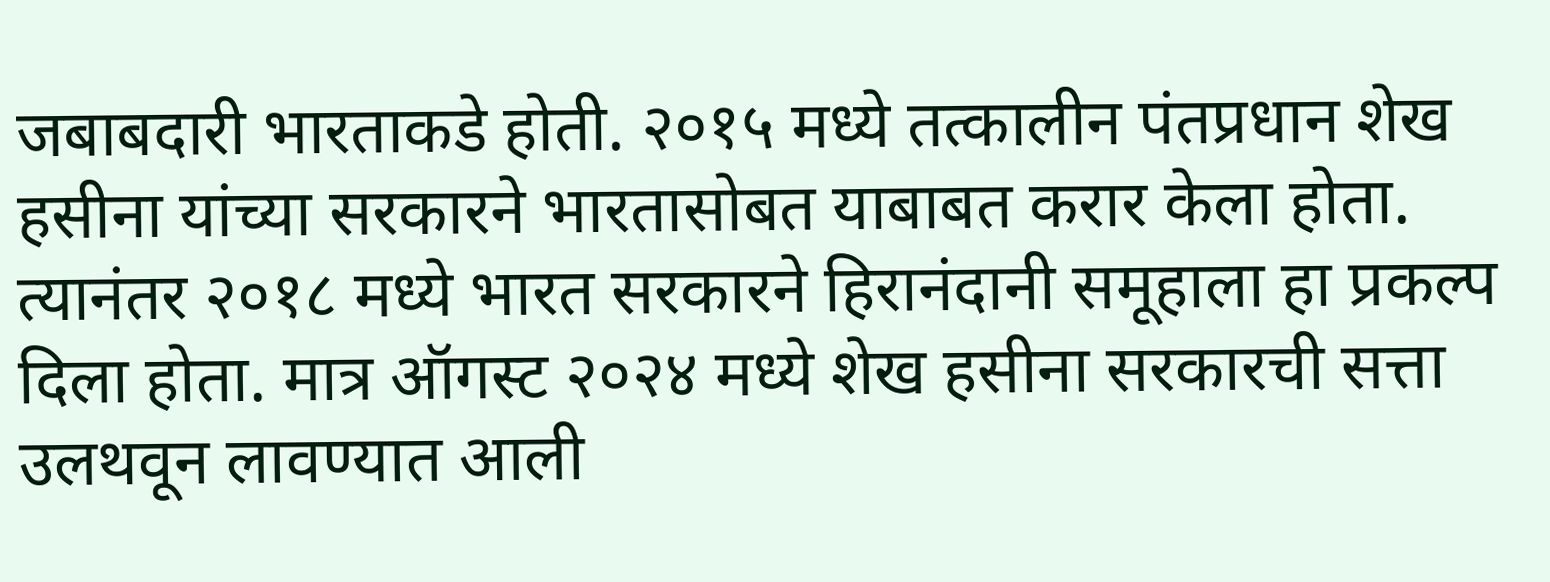जबाबदारी भारताकडे होती. २०१५ मध्ये तत्कालीन पंतप्रधान शेख हसीना यांच्या सरकारने भारतासोबत याबाबत करार केला होता. त्यानंतर २०१८ मध्ये भारत सरकारने हिरानंदानी समूहाला हा प्रकल्प दिला होता. मात्र ऑगस्ट २०२४ मध्ये शेख हसीना सरकारची सत्ता उलथवून लावण्यात आली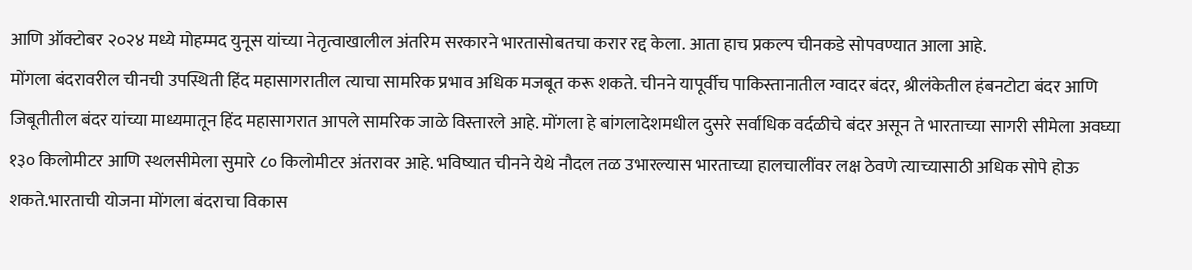आणि ऑक्टोबर २०२४ मध्ये मोहम्मद युनूस यांच्या नेतृत्वाखालील अंतरिम सरकारने भारतासोबतचा करार रद्द केला. आता हाच प्रकल्प चीनकडे सोपवण्यात आला आहे.
मोंगला बंदरावरील चीनची उपस्थिती हिंद महासागरातील त्याचा सामरिक प्रभाव अधिक मजबूत करू शकते. चीनने यापूर्वीच पाकिस्तानातील ग्वादर बंदर, श्रीलंकेतील हंबनटोटा बंदर आणि जिबूतीतील बंदर यांच्या माध्यमातून हिंद महासागरात आपले सामरिक जाळे विस्तारले आहे. मोंगला हे बांगलादेशमधील दुसरे सर्वाधिक वर्दळीचे बंदर असून ते भारताच्या सागरी सीमेला अवघ्या १३० किलोमीटर आणि स्थलसीमेला सुमारे ८० किलोमीटर अंतरावर आहे. भविष्यात चीनने येथे नौदल तळ उभारल्यास भारताच्या हालचालींवर लक्ष ठेवणे त्याच्यासाठी अधिक सोपे होऊ शकते.भारताची योजना मोंगला बंदराचा विकास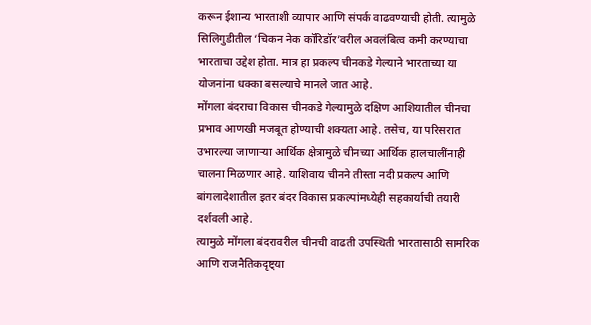करून ईशान्य भारताशी व्यापार आणि संपर्क वाढवण्याची होती. त्यामुळे सिलिगुडीतील ‘चिकन नेक कॉरिडॉर’वरील अवलंबित्व कमी करण्याचा भारताचा उद्देश होता. मात्र हा प्रकल्प चीनकडे गेल्याने भारताच्या या योजनांना धक्का बसल्याचे मानले जात आहे.
मोंगला बंदराचा विकास चीनकडे गेल्यामुळे दक्षिण आशियातील चीनचा प्रभाव आणखी मजबूत होण्याची शक्यता आहे. तसेच, या परिसरात उभारल्या जाणाऱ्या आर्थिक क्षेत्रामुळे चीनच्या आर्थिक हालचालींनाही चालना मिळणार आहे. याशिवाय चीनने तीस्ता नदी प्रकल्प आणि बांगलादेशातील इतर बंदर विकास प्रकल्पांमध्येही सहकार्याची तयारी दर्शवली आहे.
त्यामुळे मोंगला बंदरावरील चीनची वाढती उपस्थिती भारतासाठी सामरिक आणि राजनैतिकदृष्ट्या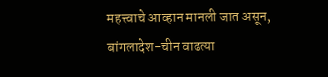महत्त्वाचे आव्हान मानली जात असून, बांगलादेश-चीन वाढत्या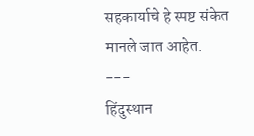सहकार्याचे हे स्पष्ट संकेत मानले जात आहेत.
---
हिंदुस्थान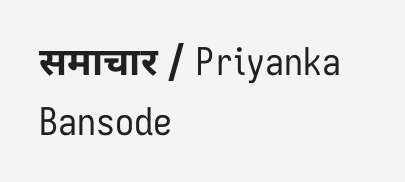समाचार / Priyanka Bansode